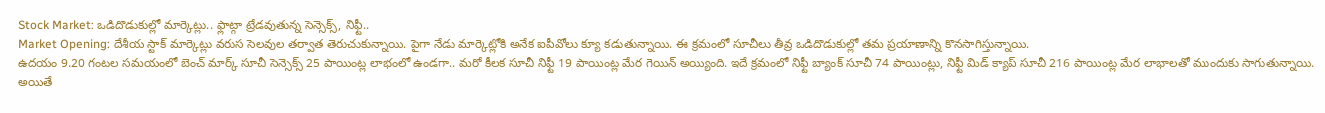Stock Market: ఒడిదొడుకుల్లో మార్కెట్లు.. ఫ్లాట్గా ట్రేడవుతున్న సెన్సెక్స్, నిఫ్టీ..
Market Opening: దేశీయ స్టాక్ మార్కెట్లు వరుస సెలవుల తర్వాత తెరుచుకున్నాయి. పైగా నేడు మార్కెట్లోకి అనేక ఐపీవోలు క్యూ కడుతున్నాయి. ఈ క్రమంలో సూచీలు తీవ్ర ఒడిదొడుకుల్లో తమ ప్రయాణాన్ని కొనసాగిస్తున్నాయి.
ఉదయం 9.20 గంటల సమయంలో బెంచ్ మార్క్ సూచీ సెన్సెక్స్ 25 పాయింట్ల లాభంలో ఉండగా.. మరో కీలక సూచీ నిఫ్టీ 19 పాయింట్ల మేర గెయిన్ అయ్యింది. ఇదే క్రమంలో నిఫ్టీ బ్యాంక్ సూచీ 74 పాయింట్లు, నిఫ్టీ మిడ్ క్యాప్ సూచీ 216 పాయింట్ల మేర లాభాలతో ముందుకు సాగుతున్నాయి. అయితే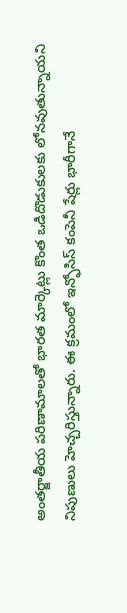అంతర్జాతీయ పరిణామాలతో భారత మార్కెట్లు కొంత ఒడిదొడుకులకు లోనవుతున్నాయని నిపుణులు హెచ్చరిస్తున్నారు. ఈ క్రమంలో ఇన్ఫోసిస్ కంపెనీ షేర్లు భారీగానే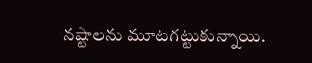నష్టాలను మూటగట్టుకున్నాయి.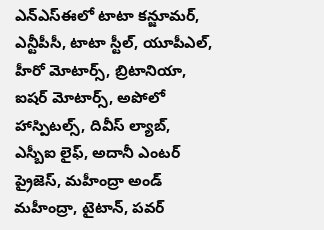ఎన్ఎస్ఈలో టాటా కన్జూమర్, ఎన్టీపీసీ, టాటా స్టీల్, యూపీఎల్, హీరో మోటార్స్, బ్రిటానియా, ఐషర్ మోటార్స్, అపోలో హాస్పిటల్స్, దివీస్ ల్యాబ్, ఎస్బీఐ లైఫ్, అదానీ ఎంటర్ ప్రైజెస్, మహీంద్రా అండ్ మహీంద్రా, టైటాన్, పవర్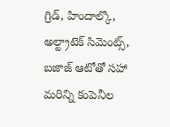గ్రిడ్, హిందాల్కొ, అల్ట్రాటెక్ సిమెంట్స్, బజాజ్ ఆటోతో సహా మరిన్ని కంపెనీల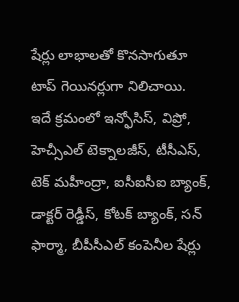షేర్లు లాభాలతో కొనసాగుతూ టాప్ గెయినర్లుగా నిలిచాయి.
ఇదే క్రమంలో ఇన్ఫోసిస్, విప్రో, హెచ్సీఎల్ టెక్నాలజీస్, టీసీఎస్, టెక్ మహీంద్రా, ఐసీఐసీఐ బ్యాంక్, డాక్టర్ రెడ్డీస్, కోటక్ బ్యాంక్, సన్ ఫార్మా, బీపీసీఎల్ కంపెనీల షేర్లు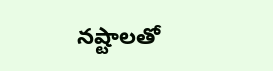నష్టాలతో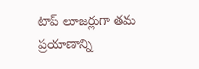టాప్ లూజర్లుగా తమ ప్రయాణాన్ని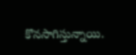కొనసాగిస్తున్నాయి.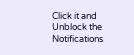Click it and Unblock the Notifications